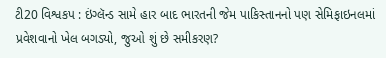ટી20 વિશ્વકપ : ઇંગ્લૅન્ડ સામે હાર બાદ ભારતની જેમ પાકિસ્તાનનો પણ સેમિફાઇનલમાં પ્રવેશવાનો ખેલ બગડ્યો, જુઓ શું છે સમીકરણ?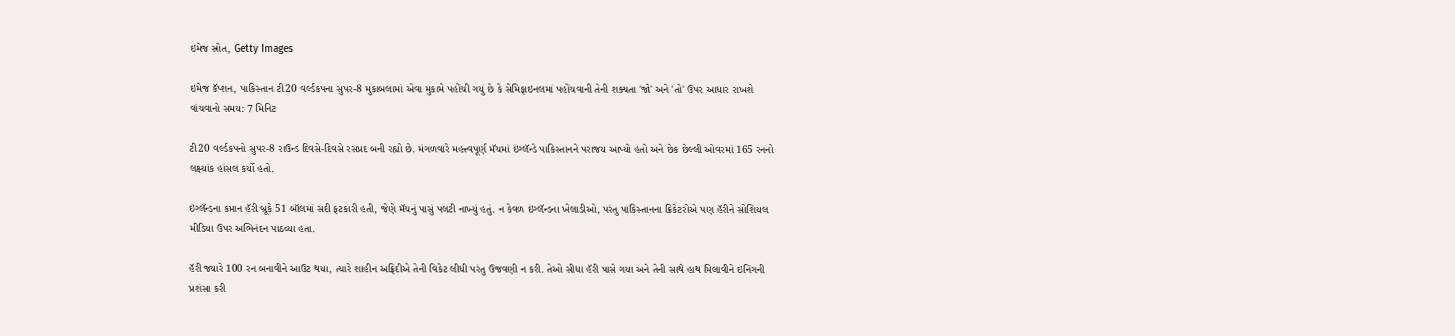ઇમેજ સ્રોત, Getty Images

ઇમેજ કૅપ્શન, પાકિસ્તાન ટી20 વર્લ્ડકપના સુપર-8 મુકાબલામાં એવા મુકામે પહોંચી ગયું છે કે સેમિફાઇનલમાં પહોંચવાની તેની શક્યતા 'જો' અને 'તો' ઉપર આધાર રાખશે
વાંચવાનો સમય: 7 મિનિટ

ટી20 વર્લ્ડકપનો સુપર-8 રાઉન્ડ દિવસે-દિવસે રસપ્રદ બની રહ્યો છે. મંગળવારે મહત્ત્વપૂર્ણ મૅચમાં ઇંગ્લૅન્ડે પાકિસ્તાનને પરાજય આપ્યો હતો અને છેક છેલ્લી ઓવરમાં 165 રનનો લક્ષ્યાંક હાંસલ કર્યો હતો.

ઇંગ્લૅન્ડના કપ્તાન હૅરી બ્રૂકે 51 બૉલમાં સદી ફટકારી હતી, જેણે મૅચનું પાસું પલટી નાખ્યું હતું. ન કેવળ ઇંગ્લૅન્ડના ખેલાડીઓ, પરંતુ પાકિસ્તાનના ક્રિકેટરોએ પણ હૅરીને સોશિયલ મીડિયા ઉપર અભિનંદન પાઠવ્યા હતા.

હૅરી જ્યારે 100 રન બનાવીને આઉટ થયા, ત્યારે શાહીન અફ્રિદીએ તેની વિકેટ લીધી પરંતુ ઉજવણી ન કરી. તેઓ સીધા હૅરી પાસે ગયા અને તેની સાથે હાથ મિલાવીને ઇનિંગની પ્રશંસા કરી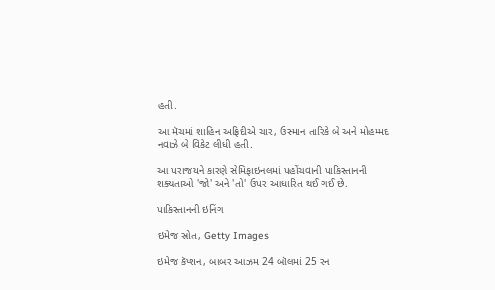હતી.

આ મૅચમાં શાહિન અફ્રિદીએ ચાર, ઉસ્માન તારિકે બે અને મોહમ્મદ નવાઝે બે વિકેટ લીધી હતી.

આ પરાજયને કારણે સેમિફાઇનલમાં પહોંચવાની પાકિસ્તાનની શક્યતાઓ 'જો' અને 'તો' ઉપર આધારિત થઈ ગઈ છે.

પાકિસ્તાનની ઇનિંગ

ઇમેજ સ્રોત, Getty Images

ઇમેજ કૅપ્શન, બાબર આઝમ 24 બૉલમાં 25 રન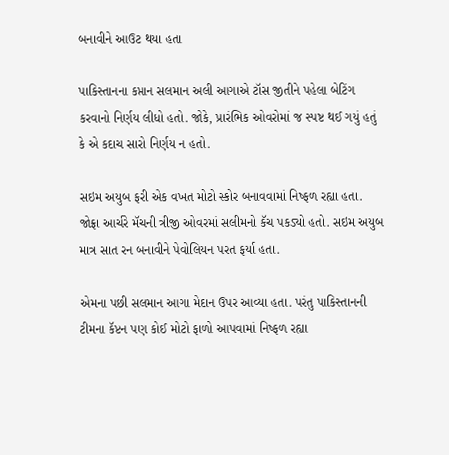બનાવીને આઉટ થયા હતા

પાકિસ્તાનના કપ્તાન સલમાન અલી આગાએ ટૉસ જીતીને પહેલા બેટિંગ કરવાનો નિર્ણય લીધો હતો. જોકે, પ્રારંભિક ઓવરોમાં જ સ્પષ્ટ થઈ ગયું હતું કે એ કદાચ સારો નિર્ણય ન હતો.

સઇમ અયુબ ફરી એક વખત મોટો સ્કોર બનાવવામાં નિષ્ફળ રહ્યા હતા. જોફ્રા આર્ચરે મૅચની ત્રીજી ઓવરમાં સલીમનો કૅચ પકડ્યો હતો. સઇમ અયુબ માત્ર સાત રન બનાવીને પેવોલિયન પરત ફર્યા હતા.

એમના પછી સલમાન આગા મેદાન ઉપર આવ્યા હતા. પરંતુ પાકિસ્તાનની ટીમના કૅપ્ટન પણ કોઈ મોટો ફાળો આપવામાં નિષ્ફળ રહ્યા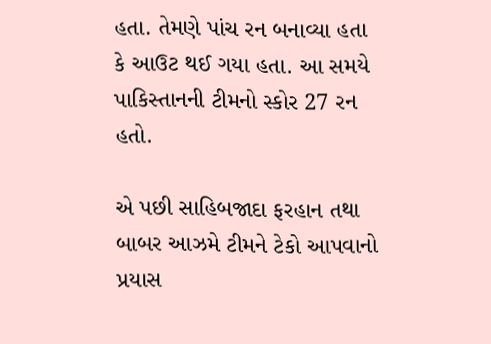હતા. તેમણે પાંચ રન બનાવ્યા હતા કે આઉટ થઈ ગયા હતા. આ સમયે પાકિસ્તાનની ટીમનો સ્કોર 27 રન હતો.

એ પછી સાહિબજાદા ફરહાન તથા બાબર આઝમે ટીમને ટેકો આપવાનો પ્રયાસ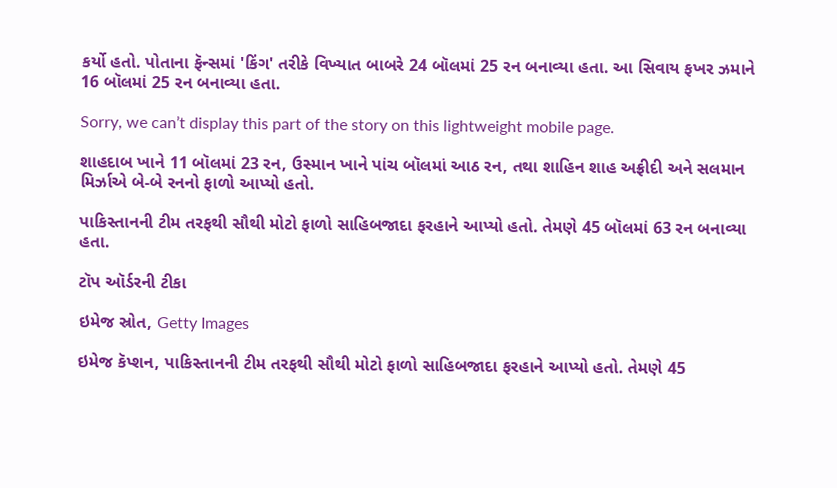કર્યો હતો. પોતાના ફૅન્સમાં 'કિંગ' તરીકે વિખ્યાત બાબરે 24 બૉલમાં 25 રન બનાવ્યા હતા. આ સિવાય ફખર ઝમાને 16 બૉલમાં 25 રન બનાવ્યા હતા.

Sorry, we can’t display this part of the story on this lightweight mobile page.

શાહદાબ ખાને 11 બૉલમાં 23 રન, ઉસ્માન ખાને પાંચ બૉલમાં આઠ રન, તથા શાહિન શાહ અફ્રીદી અને સલમાન મિર્ઝાએ બે-બે રનનો ફાળો આપ્યો હતો.

પાકિસ્તાનની ટીમ તરફથી સૌથી મોટો ફાળો સાહિબજાદા ફરહાને આપ્યો હતો. તેમણે 45 બૉલમાં 63 રન બનાવ્યા હતા.

ટૉપ ઑર્ડરની ટીકા

ઇમેજ સ્રોત, Getty Images

ઇમેજ કૅપ્શન, પાકિસ્તાનની ટીમ તરફથી સૌથી મોટો ફાળો સાહિબજાદા ફરહાને આપ્યો હતો. તેમણે 45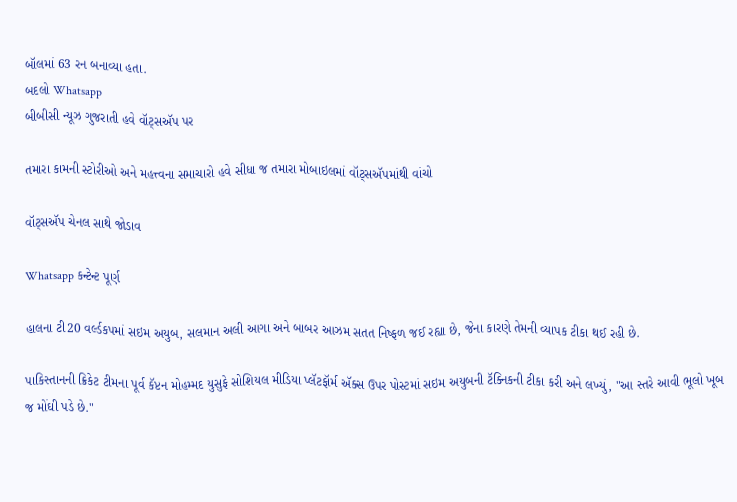બૉલમાં 63 રન બનાવ્યા હતા.
બદલો Whatsapp
બીબીસી ન્યૂઝ ગુજરાતી હવે વૉટ્સઍપ પર

તમારા કામની સ્ટોરીઓ અને મહત્ત્વના સમાચારો હવે સીધા જ તમારા મોબાઇલમાં વૉટ્સઍપમાંથી વાંચો

વૉટ્સઍપ ચેનલ સાથે જોડાવ

Whatsapp કન્ટેન્ટ પૂર્ણ

હાલના ટી20 વર્લ્ડકપમાં સઇમ અયુબ, સલમાન અલી આગા અને બાબર આઝમ સતત નિષ્ફળ જઈ રહ્યા છે, જેના કારણે તેમની વ્યાપક ટીકા થઈ રહી છે.

પાકિસ્તાનની ક્રિકેટ ટીમના પૂર્વ કૅપ્ટન મોહમ્મદ યુસુફે સોશિયલ મીડિયા પ્લૅટફૉર્મ ઍક્સ ઉપર પોસ્ટમાં સઇમ અયુબની ટૅક્નિકની ટીકા કરી અને લખ્યું, "આ સ્તરે આવી ભૂલો ખૂબ જ મોંઘી પડે છે."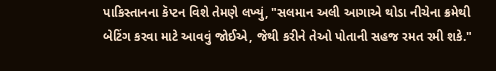પાકિસ્તાનના કૅપ્ટન વિશે તેમણે લખ્યું, "સલમાન અલી આગાએ થોડા નીચેના ક્રમેથી બેટિંગ કરવા માટે આવવું જોઈએ, જેથી કરીને તેઓ પોતાની સહજ રમત રમી શકે."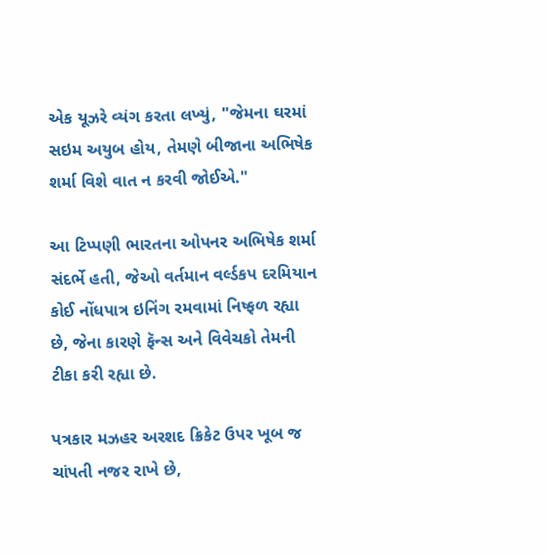એક યૂઝરે વ્યંગ કરતા લખ્યું, "જેમના ઘરમાં સઇમ અયુબ હોય, તેમણે બીજાના અભિષેક શર્મા વિશે વાત ન કરવી જોઈએ."

આ ટિપ્પણી ભારતના ઓપનર અભિષેક શર્મા સંદર્ભે હતી, જેઓ વર્તમાન વર્લ્ડકપ દરમિયાન કોઈ નોંધપાત્ર ઇનિંગ રમવામાં નિષ્ફળ રહ્યા છે, જેના કારણે ફૅન્સ અને વિવેચકો તેમની ટીકા કરી રહ્યા છે.

પત્રકાર મઝહર અરશદ ક્રિકેટ ઉપર ખૂબ જ ચાંપતી નજર રાખે છે,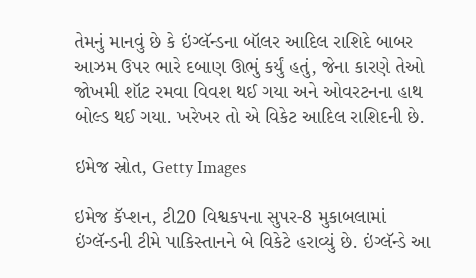તેમનું માનવું છે કે ઇંગ્લૅન્ડના બૉલર આદિલ રાશિદે બાબર આઝમ ઉપર ભારે દબાણ ઊભું કર્યું હતું, જેના કારણે તેઓ જોખમી શૉટ રમવા વિવશ થઈ ગયા અને ઓવરટનના હાથ બોલ્ડ થઈ ગયા. ખરેખર તો એ વિકેટ આદિલ રાશિદની છે.

ઇમેજ સ્રોત, Getty Images

ઇમેજ કૅપ્શન, ટી20 વિશ્વકપના સુપર-8 મુકાબલામાં ઇંગ્લૅન્ડની ટીમે પાકિસ્તાનને બે વિકેટે હરાવ્યું છે. ઇંગ્લૅન્ડે આ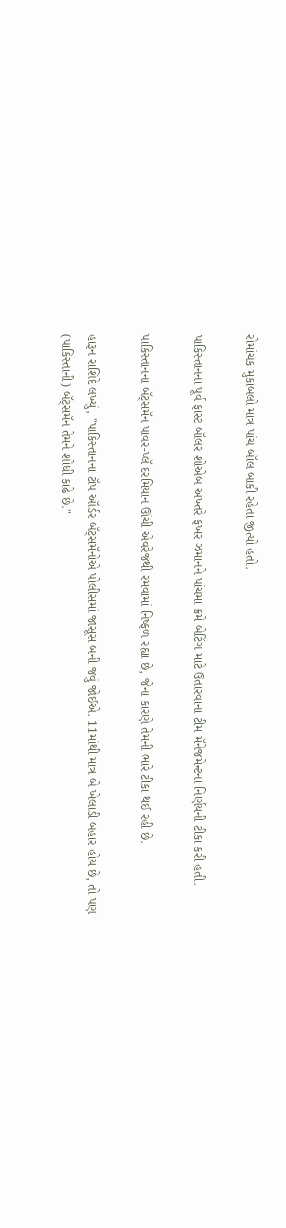રોમાંચક મુકાબલો માત્ર પાંચ બૉલ બાકી રહેતા જીત્યો હતો.

પાકિસ્તાનના પૂર્વ ફાસ્ટ બૉલર શોએબ અખ્તરે ફખર ઝમાનને પાંચમા ક્રમે બેટિંગ માટે ઉતારવાના ટીમ મૅનેજમેન્ટના નિર્ણયની ટીકા કરી હતી.

પાકિસ્તાનના બૅટ્સમૅન પાવર-પ્લૅ દરમિયાન ઊંચી એવરેજથી રમવામાં નિષ્ફળ રહ્યા છે, જેના કારણે તેમની ભારે ટીકા થઈ રહી છે.

હારૂન રાશિદે લખ્યું, "પાકિસ્તાનના ટૉપ ઑર્ડર બૅટ્સમૅનોએ પોલીસમાં જાસૂસ બની જવું જોઈએ. 11માંથી માત્ર બે ખેલાડી બહાર હોય છે, તો પણ (પાકિસ્તાની) બૅટ્સમૅન તેમને શોધી કાઢે છે."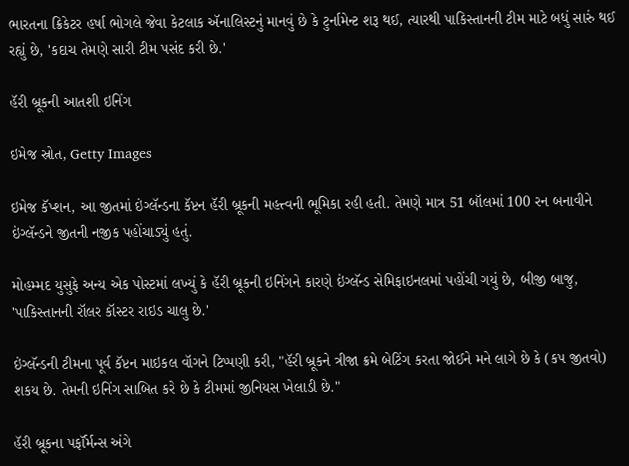ભારતના ક્રિકેટર હર્ષા ભોગલે જેવા કેટલાક ઍનાલિસ્ટનું માનવું છે કે ટુર્નામેન્ટ શરૂ થઈ, ત્યારથી પાકિસ્તાનની ટીમ માટે બધું સારું થઈ રહ્યું છે, 'કદાચ તેમણે સારી ટીમ પસંદ કરી છે.'

હૅરી બ્રૂકની આતશી ઇનિંગ

ઇમેજ સ્રોત, Getty Images

ઇમેજ કૅપ્શન, આ જીતમાં ઇંગ્લૅન્ડના કૅપ્ટન હૅરી બ્રૂકની મહત્ત્વની ભૂમિકા રહી હતી. તેમણે માત્ર 51 બૉલમાં 100 રન બનાવીને ઇંગ્લૅન્ડને જીતની નજીક પહોંચાડ્યું હતું.

મોહમ્મદ યુસુફે અન્ય એક પોસ્ટમાં લખ્યું કે હૅરી બ્રૂકની ઇનિંગને કારણે ઇંગ્લૅન્ડ સેમિફાઇનલમાં પહોંચી ગયું છે, બીજી બાજુ, 'પાકિસ્તાનની રૉલર કૉસ્ટર રાઇડ ચાલુ છે.'

ઇંગ્લૅન્ડની ટીમના પૂર્વ કૅપ્ટન માઇકલ વૉગને ટિપ્પણી કરી, "હૅરી બ્રૂકને ત્રીજા ક્રમે બેટિંગ કરતા જોઈને મને લાગે છે કે (કપ જીતવો) શકય છે. તેમની ઇનિંગ સાબિત કરે છે કે ટીમમાં જીનિયસ ખેલાડી છે."

હૅરી બ્રૂકના પર્ફૉર્મન્સ અંગે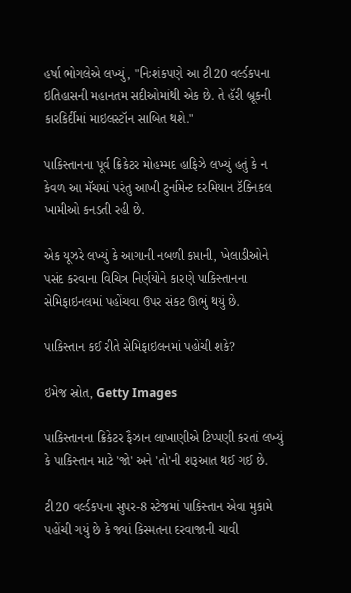હર્ષા ભોગલેએ લખ્યું, "નિઃશંકપણે આ ટી20 વર્લ્ડકપના ઇતિહાસની મહાનતમ સદીઓમાંથી એક છે. તે હૅરી બ્રૂકની કારકિર્દીમાં માઇલસ્ટૉન સાબિત થશે."

પાકિસ્તાનના પૂર્વ ક્રિકેટર મોહમ્મદ હાફિઝે લખ્યું હતું કે ન કેવળ આ મૅચમાં પરંતુ આખી ટુર્નામેન્ટ દરમિયાન ટૅક્નિકલ ખામીઓ કનડતી રહી છે.

એક યૂઝરે લખ્યું કે આગાની નબળી કપ્તાની, ખેલાડીઓને પસંદ કરવાના વિચિત્ર નિર્ણયોને કારણે પાકિસ્તાનના સેમિફાઇનલમાં પહોંચવા ઉપર સંકટ ઊભું થયું છે.

પાકિસ્તાન કઈ રીતે સેમિફાઇલનમાં પહોંચી શકે?

ઇમેજ સ્રોત, Getty Images

પાકિસ્તાનના ક્રિકેટર ફૈઝાન લાખાણીએ ટિપ્પણી કરતાં લખ્યું કે પાકિસ્તાન માટે 'જો' અને 'તો'ની શરૂઆત થઈ ગઈ છે.

ટી20 વર્લ્ડકપના સુપર-8 સ્ટેજમાં પાકિસ્તાન એવા મુકામે પહોંચી ગયું છે કે જ્યાં કિસ્મતના દરવાજાની ચાવી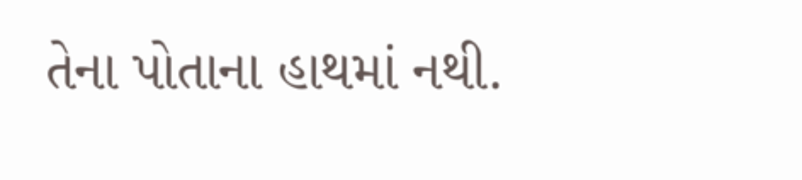તેના પોતાના હાથમાં નથી.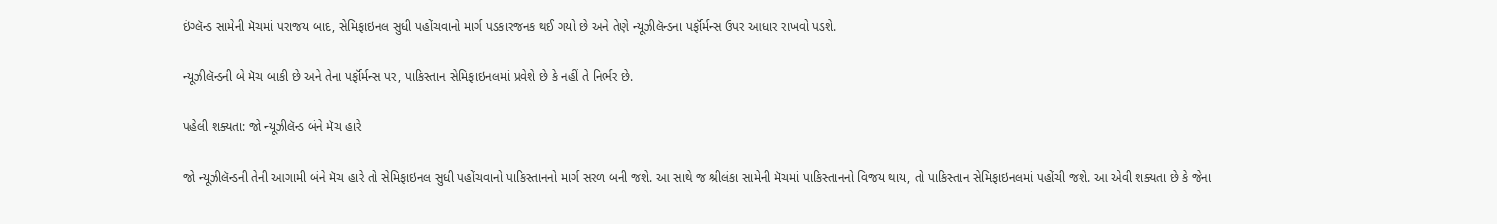ઇંગ્લૅન્ડ સામેની મૅચમાં પરાજય બાદ, સેમિફાઇનલ સુધી પહોંચવાનો માર્ગ પડકારજનક થઈ ગયો છે અને તેણે ન્યૂઝીલૅન્ડના પર્ફૉર્મન્સ ઉપર આધાર રાખવો પડશે.

ન્યૂઝીલૅન્ડની બે મૅચ બાકી છે અને તેના પર્ફૉર્મન્સ પર, પાકિસ્તાન સેમિફાઇનલમાં પ્રવેશે છે કે નહીં તે નિર્ભર છે.

પહેલી શક્યતા: જો ન્યૂઝીલૅન્ડ બંને મૅચ હારે

જો ન્યૂઝીલૅન્ડની તેની આગામી બંને મૅચ હારે તો સેમિફાઇનલ સુધી પહોંચવાનો પાકિસ્તાનનો માર્ગ સરળ બની જશે. આ સાથે જ શ્રીલંકા સામેની મૅચમાં પાકિસ્તાનનો વિજય થાય, તો પાકિસ્તાન સેમિફાઇનલમાં પહોંચી જશે. આ એવી શક્યતા છે કે જેના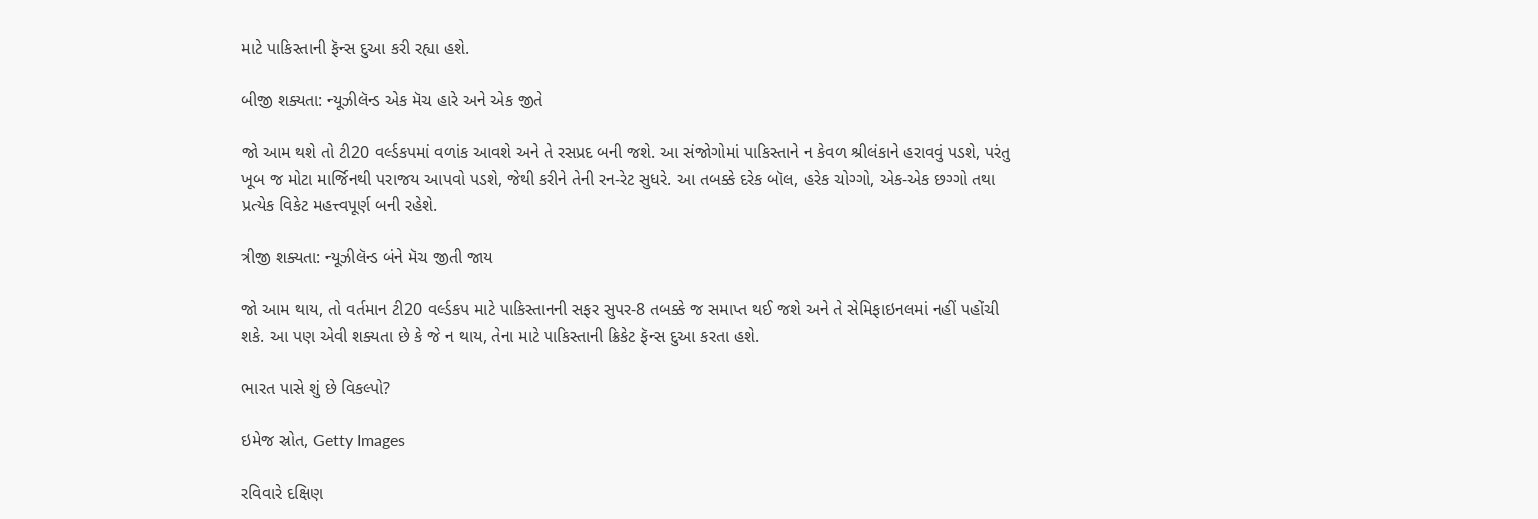માટે પાકિસ્તાની ફૅન્સ દુઆ કરી રહ્યા હશે.

બીજી શક્યતા: ન્યૂઝીલૅન્ડ એક મૅચ હારે અને એક જીતે

જો આમ થશે તો ટી20 વર્લ્ડકપમાં વળાંક આવશે અને તે રસપ્રદ બની જશે. આ સંજોગોમાં પાકિસ્તાને ન કેવળ શ્રીલંકાને હરાવવું પડશે, પરંતુ ખૂબ જ મોટા માર્જિનથી પરાજય આપવો પડશે, જેથી કરીને તેની રન-રેટ સુધરે. આ તબક્કે દરેક બૉલ, હરેક ચોગ્ગો, એક-એક છગ્ગો તથા પ્રત્યેક વિકેટ મહત્ત્વપૂર્ણ બની રહેશે.

ત્રીજી શક્યતા: ન્યૂઝીલૅન્ડ બંને મૅચ જીતી જાય

જો આમ થાય, તો વર્તમાન ટી20 વર્લ્ડકપ માટે પાકિસ્તાનની સફર સુપર-8 તબક્કે જ સમાપ્ત થઈ જશે અને તે સેમિફાઇનલમાં નહીં પહોંચી શકે. આ પણ એવી શક્યતા છે કે જે ન થાય, તેના માટે પાકિસ્તાની ક્રિકેટ ફૅન્સ દુઆ કરતા હશે.

ભારત પાસે શું છે વિકલ્પો?

ઇમેજ સ્રોત, Getty Images

રવિવારે દક્ષિણ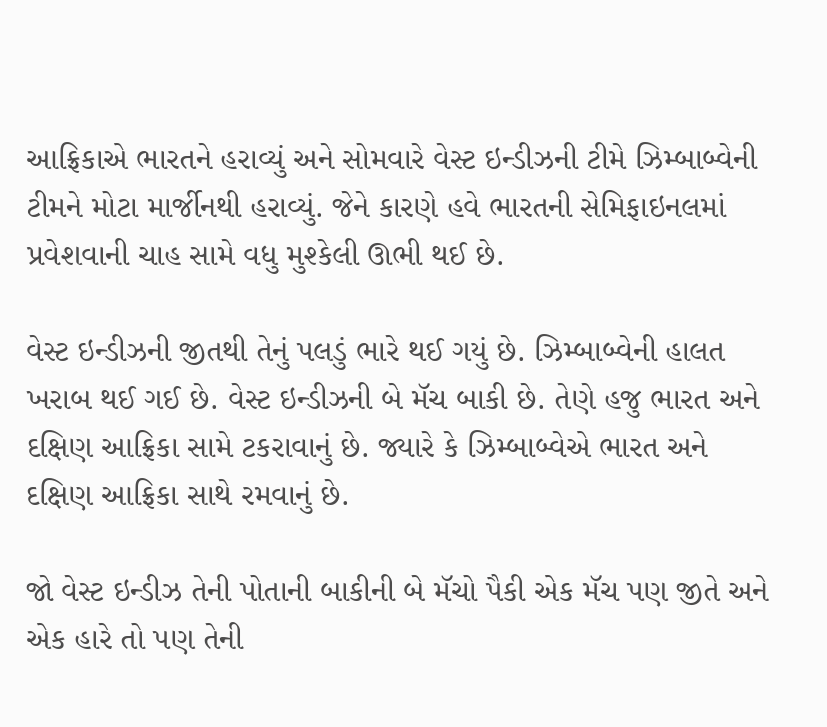આફ્રિકાએ ભારતને હરાવ્યું અને સોમવારે વેસ્ટ ઇન્ડીઝની ટીમે ઝિમ્બાબ્વેની ટીમને મોટા માર્જીનથી હરાવ્યું. જેને કારણે હવે ભારતની સેમિફાઇનલમાં પ્રવેશવાની ચાહ સામે વધુ મુશ્કેલી ઊભી થઈ છે.

વેસ્ટ ઇન્ડીઝની જીતથી તેનું પલડું ભારે થઈ ગયું છે. ઝિમ્બાબ્વેની હાલત ખરાબ થઈ ગઈ છે. વેસ્ટ ઇન્ડીઝની બે મૅચ બાકી છે. તેણે હજુ ભારત અને દક્ષિણ આફ્રિકા સામે ટકરાવાનું છે. જ્યારે કે ઝિમ્બાબ્વેએ ભારત અને દક્ષિણ આફ્રિકા સાથે રમવાનું છે.

જો વેસ્ટ ઇન્ડીઝ તેની પોતાની બાકીની બે મૅચો પૈકી એક મૅચ પણ જીતે અને એક હારે તો પણ તેની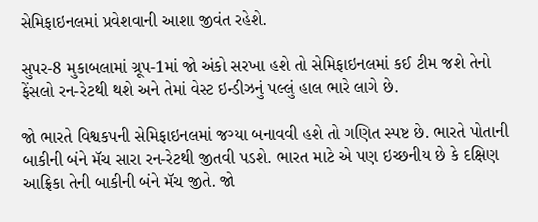સેમિફાઇનલમાં પ્રવેશવાની આશા જીવંત રહેશે.

સુપર-8 મુકાબલામાં ગ્રૂપ-1માં જો અંકો સરખા હશે તો સેમિફાઇનલમાં કઈ ટીમ જશે તેનો ફેંસલો રન-રેટથી થશે અને તેમાં વેસ્ટ ઇન્ડીઝનું પલ્લું હાલ ભારે લાગે છે.

જો ભારતે વિશ્વકપની સેમિફાઇનલમાં જગ્યા બનાવવી હશે તો ગણિત સ્પષ્ટ છે. ભારતે પોતાની બાકીની બંને મૅચ સારા રન-રેટથી જીતવી પડશે. ભારત માટે એ પણ ઇચ્છનીય છે કે દક્ષિણ આફ્રિકા તેની બાકીની બંને મૅચ જીતે. જો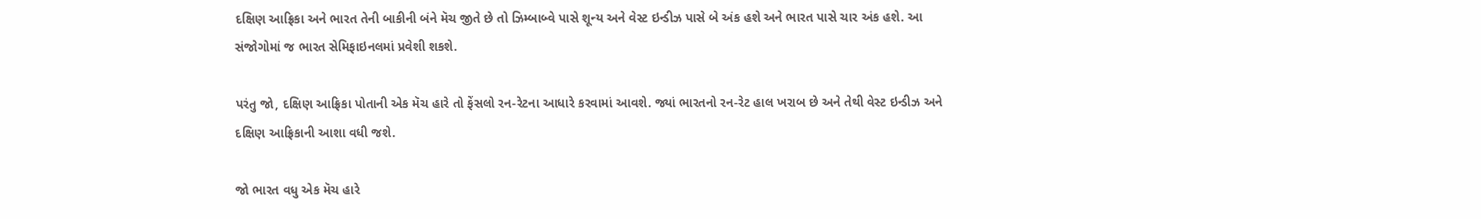દક્ષિણ આફ્રિકા અને ભારત તેની બાકીની બંને મૅચ જીતે છે તો ઝિમ્બાબ્વે પાસે શૂન્ય અને વેસ્ટ ઇન્ડીઝ પાસે બે અંક હશે અને ભારત પાસે ચાર અંક હશે. આ સંજોગોમાં જ ભારત સેમિફાઇનલમાં પ્રવેશી શકશે.

પરંતુ જો, દક્ષિણ આફ્રિકા પોતાની એક મૅચ હારે તો ફેંસલો રન-રેટના આધારે કરવામાં આવશે. જ્યાં ભારતનો રન-રેટ હાલ ખરાબ છે અને તેથી વેસ્ટ ઇન્ડીઝ અને દક્ષિણ આફ્રિકાની આશા વધી જશે.

જો ભારત વધુ એક મૅચ હારે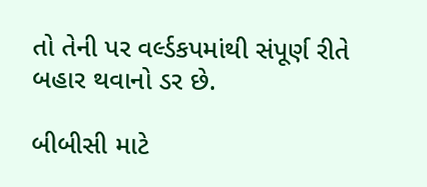તો તેની પર વર્લ્ડકપમાંથી સંપૂર્ણ રીતે બહાર થવાનો ડર છે.

બીબીસી માટે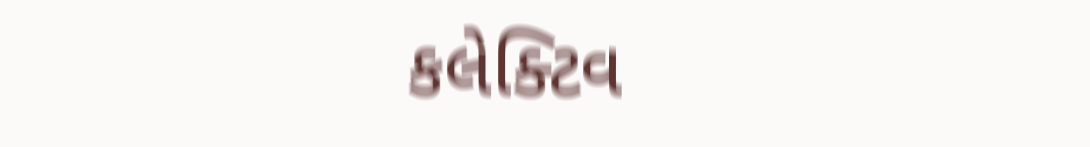કલેક્ટિવ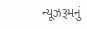ન્યૂઝરૂમનું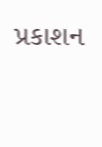પ્રકાશન